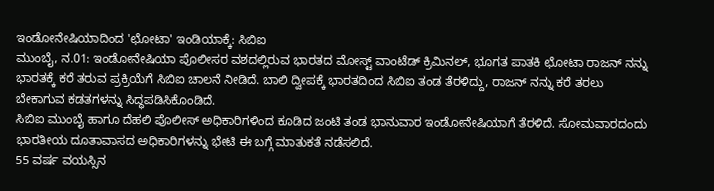ಇಂಡೋನೇಷಿಯಾದಿಂದ 'ಛೋಟಾ' ಇಂಡಿಯಾಕ್ಕೆ: ಸಿಬಿಐ
ಮುಂಬೈ, ನ.01: ಇಂಡೋನೇಷಿಯಾ ಪೊಲೀಸರ ವಶದಲ್ಲಿರುವ ಭಾರತದ ಮೋಸ್ಟ್ ವಾಂಟೆಡ್ ಕ್ರಿಮಿನಲ್, ಭೂಗತ ಪಾತಕಿ ಛೋಟಾ ರಾಜನ್ ನನ್ನು ಭಾರತಕ್ಕೆ ಕರೆ ತರುವ ಪ್ರಕ್ರಿಯೆಗೆ ಸಿಬಿಐ ಚಾಲನೆ ನೀಡಿದೆ. ಬಾಲಿ ದ್ವೀಪಕ್ಕೆ ಭಾರತದಿಂದ ಸಿಬಿಐ ತಂಡ ತೆರಳಿದ್ದು, ರಾಜನ್ ನನ್ನು ಕರೆ ತರಲು ಬೇಕಾಗುವ ಕಡತಗಳನ್ನು ಸಿದ್ಧಪಡಿಸಿಕೊಂಡಿದೆ.
ಸಿಬಿಐ ಮುಂಬೈ ಹಾಗೂ ದೆಹಲಿ ಪೊಲೀಸ್ ಅಧಿಕಾರಿಗಳಿಂದ ಕೂಡಿದ ಜಂಟಿ ತಂಡ ಭಾನುವಾರ ಇಂಡೋನೇಷಿಯಾಗೆ ತೆರಳಿದೆ. ಸೋಮವಾರದಂದು ಭಾರತೀಯ ದೂತಾವಾಸದ ಅಧಿಕಾರಿಗಳನ್ನು ಭೇಟಿ ಈ ಬಗ್ಗೆ ಮಾತುಕತೆ ನಡೆಸಲಿದೆ.
55 ವರ್ಷ ವಯಸ್ಸಿನ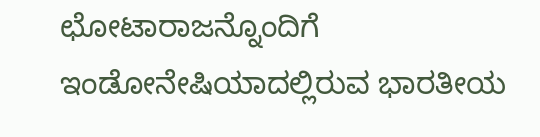ಛೋಟಾರಾಜನ್ನೊಂದಿಗೆ ಇಂಡೋನೇಷಿಯಾದಲ್ಲಿರುವ ಭಾರತೀಯ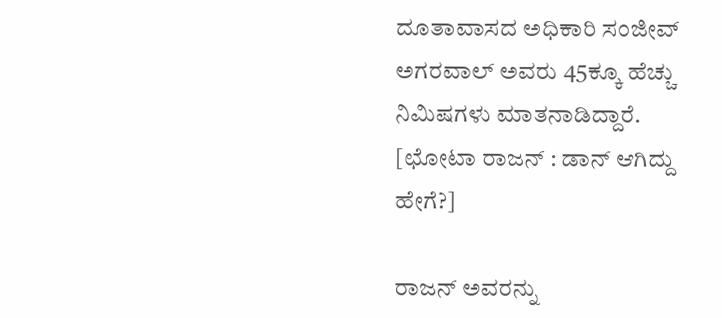ದೂತಾವಾಸದ ಅಧಿಕಾರಿ ಸಂಜೀವ್ ಅಗರವಾಲ್ ಅವರು 45ಕ್ಕೂ ಹೆಚ್ಚು ನಿಮಿಷಗಳು ಮಾತನಾಡಿದ್ದಾರೆ. [ಛೋಟಾ ರಾಜನ್ : ಡಾನ್ ಆಗಿದ್ದು ಹೇಗೆ?]

ರಾಜನ್ ಅವರನ್ನು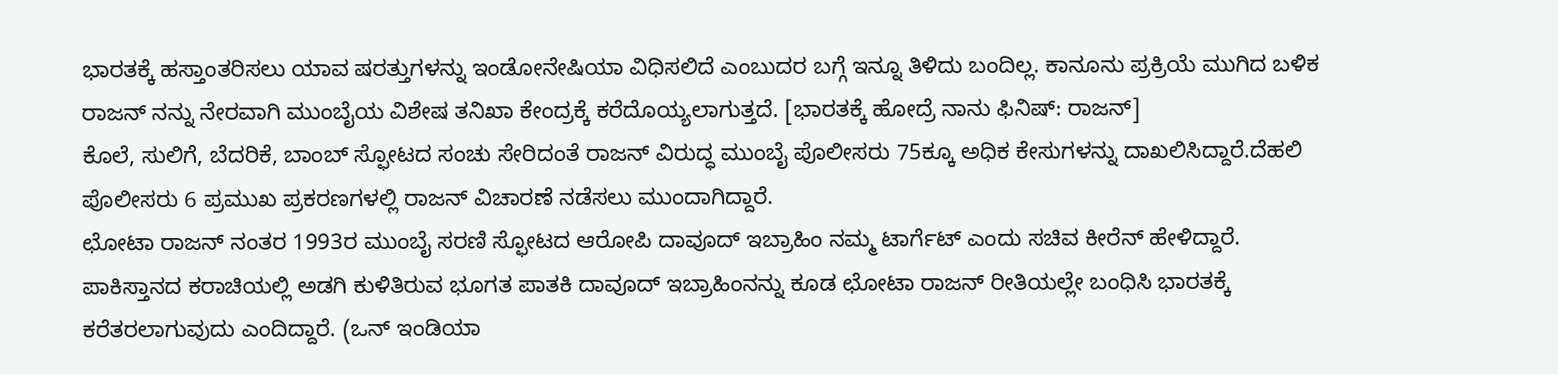ಭಾರತಕ್ಕೆ ಹಸ್ತಾಂತರಿಸಲು ಯಾವ ಷರತ್ತುಗಳನ್ನು ಇಂಡೋನೇಷಿಯಾ ವಿಧಿಸಲಿದೆ ಎಂಬುದರ ಬಗ್ಗೆ ಇನ್ನೂ ತಿಳಿದು ಬಂದಿಲ್ಲ. ಕಾನೂನು ಪ್ರಕ್ರಿಯೆ ಮುಗಿದ ಬಳಿಕ ರಾಜನ್ ನನ್ನು ನೇರವಾಗಿ ಮುಂಬೈಯ ವಿಶೇಷ ತನಿಖಾ ಕೇಂದ್ರಕ್ಕೆ ಕರೆದೊಯ್ಯಲಾಗುತ್ತದೆ. [ಭಾರತಕ್ಕೆ ಹೋದ್ರೆ ನಾನು ಫಿನಿಷ್: ರಾಜನ್]
ಕೊಲೆ, ಸುಲಿಗೆ, ಬೆದರಿಕೆ, ಬಾಂಬ್ ಸ್ಫೋಟದ ಸಂಚು ಸೇರಿದಂತೆ ರಾಜನ್ ವಿರುದ್ಧ ಮುಂಬೈ ಪೊಲೀಸರು 75ಕ್ಕೂ ಅಧಿಕ ಕೇಸುಗಳನ್ನು ದಾಖಲಿಸಿದ್ದಾರೆ.ದೆಹಲಿ ಪೊಲೀಸರು 6 ಪ್ರಮುಖ ಪ್ರಕರಣಗಳಲ್ಲಿ ರಾಜನ್ ವಿಚಾರಣೆ ನಡೆಸಲು ಮುಂದಾಗಿದ್ದಾರೆ.
ಛೋಟಾ ರಾಜನ್ ನಂತರ 1993ರ ಮುಂಬೈ ಸರಣಿ ಸ್ಫೋಟದ ಆರೋಪಿ ದಾವೂದ್ ಇಬ್ರಾಹಿಂ ನಮ್ಮ ಟಾರ್ಗೆಟ್ ಎಂದು ಸಚಿವ ಕೀರೆನ್ ಹೇಳಿದ್ದಾರೆ. ಪಾಕಿಸ್ತಾನದ ಕರಾಚಿಯಲ್ಲಿ ಅಡಗಿ ಕುಳಿತಿರುವ ಭೂಗತ ಪಾತಕಿ ದಾವೂದ್ ಇಬ್ರಾಹಿಂನನ್ನು ಕೂಡ ಛೋಟಾ ರಾಜನ್ ರೀತಿಯಲ್ಲೇ ಬಂಧಿಸಿ ಭಾರತಕ್ಕೆ ಕರೆತರಲಾಗುವುದು ಎಂದಿದ್ದಾರೆ. (ಒನ್ ಇಂಡಿಯಾ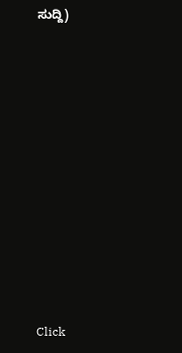ಸುದ್ದಿ)












Click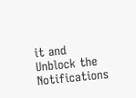it and Unblock the Notifications